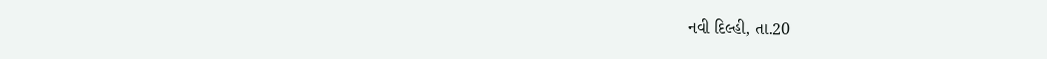નવી દિલ્હી, તા.20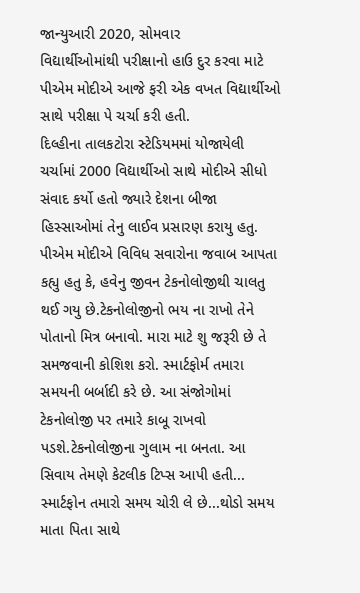જાન્યુઆરી 2020, સોમવાર
વિદ્યાર્થીઓમાંથી પરીક્ષાનો હાઉ દુર કરવા માટે પીએમ મોદીએ આજે ફરી એક વખત વિદ્યાર્થીઓ સાથે પરીક્ષા પે ચર્ચા કરી હતી.
દિલ્હીના તાલકટોરા સ્ટેડિયમમાં યોજાયેલી ચર્ચામાં 2000 વિદ્યાર્થીઓ સાથે મોદીએ સીધો સંવાદ કર્યો હતો જ્યારે દેશના બીજા હિસ્સાઓમાં તેનુ લાઈવ પ્રસારણ કરાયુ હતુ.
પીએમ મોદીએ વિવિધ સવારોના જવાબ આપતા કહ્યુ હતુ કે, હવેનુ જીવન ટેકનોલોજીથી ચાલતુ થઈ ગયુ છે.ટેકનોલોજીનો ભય ના રાખો તેને પોતાનો મિત્ર બનાવો. મારા માટે શુ જરૂરી છે તે સમજવાની કોશિશ કરો. સ્માર્ટફોર્મ તમારા સમયની બર્બાદી કરે છે. આ સંજોગોમાં ટેકનોલોજી પર તમારે કાબૂ રાખવો પડશે.ટેકનોલોજીના ગુલામ ના બનતા. આ સિવાય તેમણે કેટલીક ટિપ્સ આપી હતી...
સ્માર્ટફોન તમારો સમય ચોરી લે છે...થોડો સમય માતા પિતા સાથે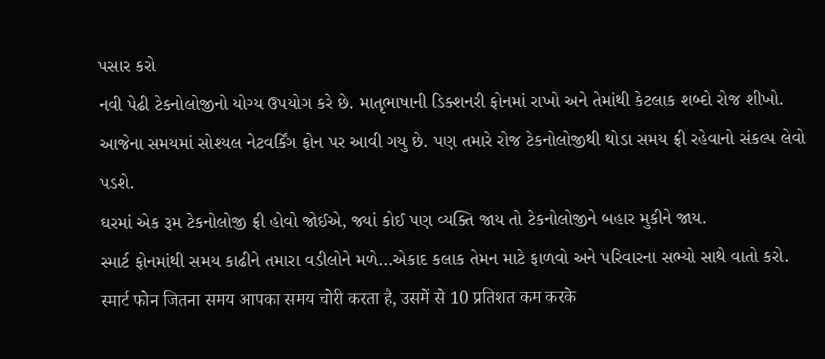પસાર કરો
નવી પેઢી ટેકનોલોજીનો યોગ્ય ઉપયોગ કરે છે. માતૃભાષાની ડિક્શનરી ફોનમાં રાખો અને તેમાંથી કેટલાક શબ્દો રોજ શીખો.
આજેના સમયમાં સોશ્યલ નેટવર્કિંગ ફોન પર આવી ગયુ છે. પણ તમારે રોજ ટેકનોલોજીથી થોડા સમય ફ્રી રહેવાનો સંકલ્પ લેવો પડશે.
ઘરમાં એક રૂમ ટેકનોલોજી ફ્રી હોવો જોઈએ, જ્યાં કોઈ પણ વ્યક્તિ જાય તો ટેકનોલોજીને બહાર મુકીને જાય.
સ્માર્ટ ફોનમાંથી સમય કાઢીને તમારા વડીલોને મળે...એકાદ કલાક તેમન માટે ફાળવો અને પરિવારના સભ્યો સાથે વાતો કરો.
स्मार्ट फोन जितना समय आपका समय चोरी करता है, उसमें से 10 प्रतिशत कम करके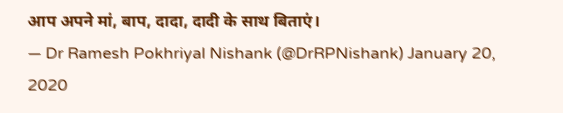आप अपने मां, बाप, दादा, दादी के साथ बिताएं।
— Dr Ramesh Pokhriyal Nishank (@DrRPNishank) January 20, 2020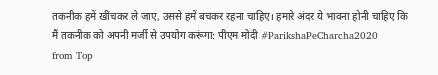तकनीक हमें खींचकर ले जाए, उससे हमें बचकर रहना चाहिए। हमारे अंदर ये भावना होनी चाहिए कि मैं तकनीक को अपनी मर्जी से उपयोग करूंगा: पीएम मोदी #ParikshaPeCharcha2020
from Top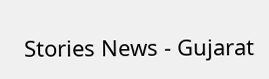Stories News - Gujarat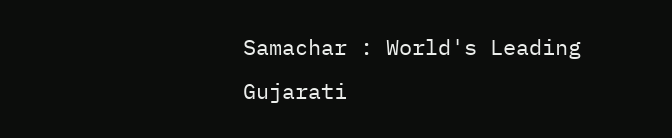Samachar : World's Leading Gujarati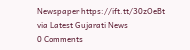Newspaper https://ift.tt/30zOeBt
via Latest Gujarati News
0 Comments